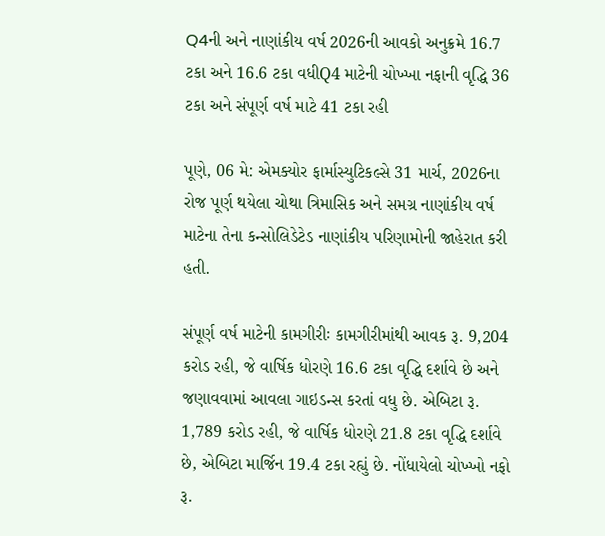Q4ની અને નાણાંકીય વર્ષ 2026ની આવકો અનુક્રમે 16.7 ટકા અને 16.6 ટકા વધીQ4 માટેની ચોખ્ખા નફાની વૃદ્ધિ 36 ટકા અને સંપૂર્ણ વર્ષ માટે 41 ટકા રહી

પૂણે, 06 મે: એમક્યોર ફાર્માસ્યુટિકલ્સે 31 માર્ચ, 2026ના રોજ પૂર્ણ થયેલા ચોથા ત્રિમાસિક અને સમગ્ર નાણાંકીય વર્ષ માટેના તેના કન્સોલિડેટેડ નાણાંકીય પરિણામોની જાહેરાત કરી હતી.

સંપૂર્ણ વર્ષ માટેની કામગીરીઃ કામગીરીમાંથી આવક રૂ. 9,204 કરોડ રહી, જે વાર્ષિક ધોરણે 16.6 ટકા વૃદ્ધિ દર્શાવે છે અને જણાવવામાં આવલા ગાઇડન્સ કરતાં વધુ છે. એબિટા રૂ. 1,789 કરોડ રહી, જે વાર્ષિક ધોરણે 21.8 ટકા વૃદ્ધિ દર્શાવે છે, એબિટા માર્જિન 19.4 ટકા રહ્યું છે. નોંધાયેલો ચોખ્ખો નફો રૂ.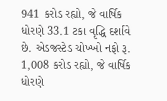941 કરોડ રહ્યો, જે વાર્ષિક ધોરણે 33.1 ટકા વૃદ્ધિ દર્શાવે છે. એડજસ્ટેડ ચોખ્ખો નફો રૂ. 1,008 કરોડ રહ્યો, જે વાર્ષિક ધોરણે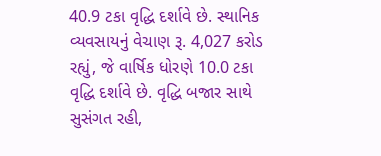40.9 ટકા વૃદ્ધિ દર્શાવે છે. સ્થાનિક વ્યવસાયનું વેચાણ રૂ. 4,027 કરોડ રહ્યું, જે વાર્ષિક ધોરણે 10.0 ટકા વૃદ્ધિ દર્શાવે છે. વૃદ્ધિ બજાર સાથે સુસંગત રહી,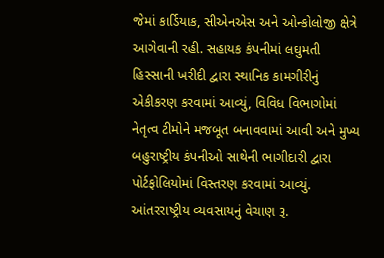જેમાં કાર્ડિયાક, સીએનએસ અને ઓન્કોલોજી ક્ષેત્રે આગેવાની રહી. સહાયક કંપનીમાં લઘુમતી હિસ્સાની ખરીદી દ્વારા સ્થાનિક કામગીરીનું એકીકરણ કરવામાં આવ્યું, વિવિધ વિભાગોમાં નેતૃત્વ ટીમોને મજબૂત બનાવવામાં આવી અને મુખ્ય બહુરાષ્ટ્રીય કંપનીઓ સાથેની ભાગીદારી દ્વારા પોર્ટફોલિયોમાં વિસ્તરણ કરવામાં આવ્યું. આંતરરાષ્ટ્રીય વ્યવસાયનું વેચાણ રૂ.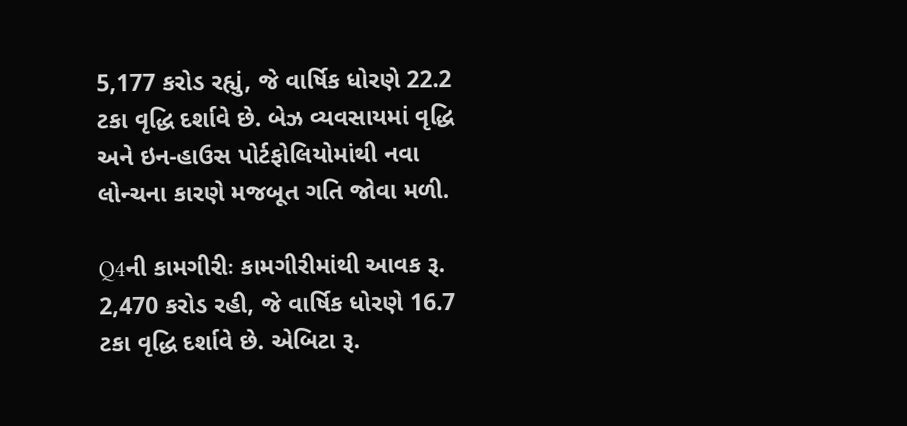5,177 કરોડ રહ્યું, જે વાર્ષિક ધોરણે 22.2 ટકા વૃદ્ધિ દર્શાવે છે. બેઝ વ્યવસાયમાં વૃદ્ધિ અને ઇન-હાઉસ પોર્ટફોલિયોમાંથી નવા લોન્ચના કારણે મજબૂત ગતિ જોવા મળી.

Q4ની કામગીરીઃ કામગીરીમાંથી આવક રૂ. 2,470 કરોડ રહી, જે વાર્ષિક ધોરણે 16.7 ટકા વૃદ્ધિ દર્શાવે છે. એબિટા રૂ.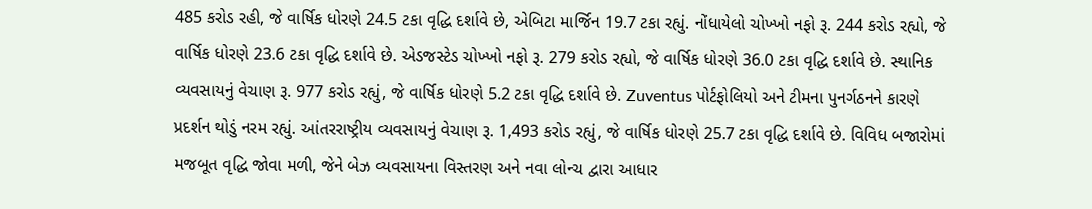485 કરોડ રહી, જે વાર્ષિક ધોરણે 24.5 ટકા વૃદ્ધિ દર્શાવે છે, એબિટા માર્જિન 19.7 ટકા રહ્યું. નોંધાયેલો ચોખ્ખો નફો રૂ. 244 કરોડ રહ્યો, જે વાર્ષિક ધોરણે 23.6 ટકા વૃદ્ધિ દર્શાવે છે. એડજસ્ટેડ ચોખ્ખો નફો રૂ. 279 કરોડ રહ્યો, જે વાર્ષિક ધોરણે 36.0 ટકા વૃદ્ધિ દર્શાવે છે. સ્થાનિક વ્યવસાયનું વેચાણ રૂ. 977 કરોડ રહ્યું, જે વાર્ષિક ધોરણે 5.2 ટકા વૃદ્ધિ દર્શાવે છે. Zuventus પોર્ટફોલિયો અને ટીમના પુનર્ગઠનને કારણે પ્રદર્શન થોડું નરમ રહ્યું. આંતરરાષ્ટ્રીય વ્યવસાયનું વેચાણ રૂ. 1,493 કરોડ રહ્યું, જે વાર્ષિક ધોરણે 25.7 ટકા વૃદ્ધિ દર્શાવે છે. વિવિધ બજારોમાં મજબૂત વૃદ્ધિ જોવા મળી, જેને બેઝ વ્યવસાયના વિસ્તરણ અને નવા લોન્ચ દ્વારા આધાર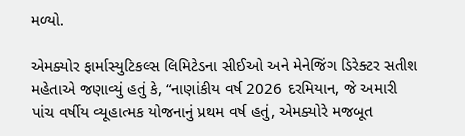મળ્યો.

એમક્યોર ફાર્માસ્યુટિકલ્સ લિમિટેડના સીઈઓ અને મેનેજિંગ ડિરેક્ટર સતીશ મહેતાએ જણાવ્યું હતું કે, “નાણાંકીય વર્ષ 2026 દરમિયાન, જે અમારી પાંચ વર્ષીય વ્યૂહાત્મક યોજનાનું પ્રથમ વર્ષ હતું, એમક્યોરે મજબૂત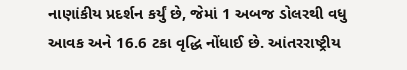નાણાંકીય પ્રદર્શન કર્યું છે, જેમાં 1 અબજ ડોલરથી વધુ આવક અને 16.6 ટકા વૃદ્ધિ નોંધાઈ છે. આંતરરાષ્ટ્રીય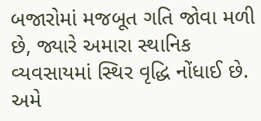બજારોમાં મજબૂત ગતિ જોવા મળી છે, જ્યારે અમારા સ્થાનિક વ્યવસાયમાં સ્થિર વૃદ્ધિ નોંધાઈ છે. અમે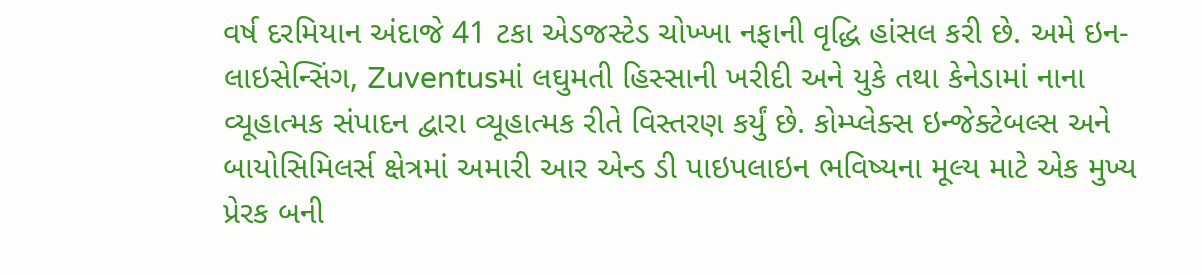વર્ષ દરમિયાન અંદાજે 41 ટકા એડજસ્ટેડ ચોખ્ખા નફાની વૃદ્ધિ હાંસલ કરી છે. અમે ઇન-લાઇસેન્સિંગ, Zuventusમાં લઘુમતી હિસ્સાની ખરીદી અને યુકે તથા કેનેડામાં નાના વ્યૂહાત્મક સંપાદન દ્વારા વ્યૂહાત્મક રીતે વિસ્તરણ કર્યું છે. કોમ્પ્લેક્સ ઇન્જેક્ટેબલ્સ અને બાયોસિમિલર્સ ક્ષેત્રમાં અમારી આર એન્ડ ડી પાઇપલાઇન ભવિષ્યના મૂલ્ય માટે એક મુખ્ય પ્રેરક બની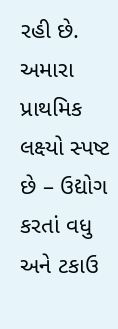રહી છે. અમારા પ્રાથમિક લક્ષ્યો સ્પષ્ટ છે – ઉદ્યોગ કરતાં વધુ અને ટકાઉ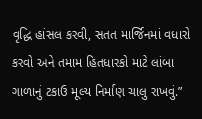વૃદ્ધિ હાંસલ કરવી, સતત માર્જિનમાં વધારો કરવો અને તમામ હિતધારકો માટે લાંબા ગાળાનું ટકાઉ મૂલ્ય નિર્માણ ચાલુ રાખવું.”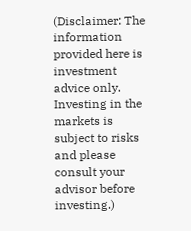(Disclaimer: The information provided here is investment advice only. Investing in the markets is subject to risks and please consult your advisor before investing.)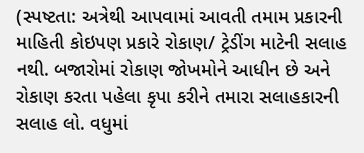(સ્પષ્ટતા: અત્રેથી આપવામાં આવતી તમામ પ્રકારની માહિતી કોઇપણ પ્રકારે રોકાણ/ ટ્રેડીંગ માટેની સલાહ નથી. બજારોમાં રોકાણ જોખમોને આધીન છે અને રોકાણ કરતા પહેલા કૃપા કરીને તમારા સલાહકારની સલાહ લો. વધુમાં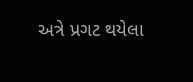અત્રે પ્રગટ થયેલા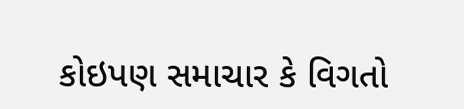કોઇપણ સમાચાર કે વિગતો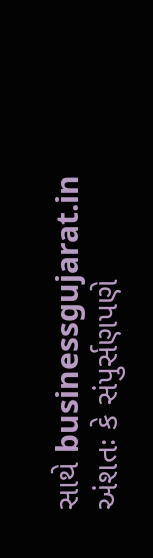સાથે businessgujarat.in અંશતઃ કે સંપુર્સણપણે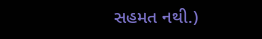સહમત નથી.)